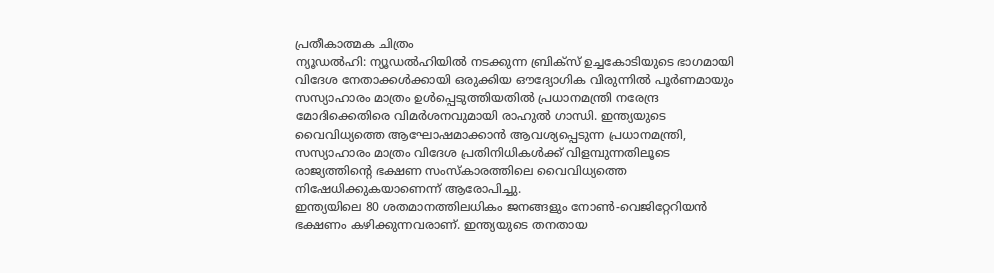പ്രതീകാത്മക ചിത്രം
ന്യൂഡൽഹി: ന്യൂഡൽഹിയിൽ നടക്കുന്ന ബ്രിക്സ് ഉച്ചകോടിയുടെ ഭാഗമായി വിദേശ നേതാക്കൾക്കായി ഒരുക്കിയ ഔദ്യോഗിക വിരുന്നിൽ പൂർണമായും സസ്യാഹാരം മാത്രം ഉൾപ്പെടുത്തിയതിൽ പ്രധാനമന്ത്രി നരേന്ദ്ര മോദിക്കെതിരെ വിമർശനവുമായി രാഹുൽ ഗാന്ധി. ഇന്ത്യയുടെ വൈവിധ്യത്തെ ആഘോഷമാക്കാൻ ആവശ്യപ്പെടുന്ന പ്രധാനമന്ത്രി, സസ്യാഹാരം മാത്രം വിദേശ പ്രതിനിധികൾക്ക് വിളമ്പുന്നതിലൂടെ രാജ്യത്തിന്റെ ഭക്ഷണ സംസ്കാരത്തിലെ വൈവിധ്യത്തെ നിഷേധിക്കുകയാണെന്ന് ആരോപിച്ചു.
ഇന്ത്യയിലെ 80 ശതമാനത്തിലധികം ജനങ്ങളും നോൺ-വെജിറ്റേറിയൻ ഭക്ഷണം കഴിക്കുന്നവരാണ്. ഇന്ത്യയുടെ തനതായ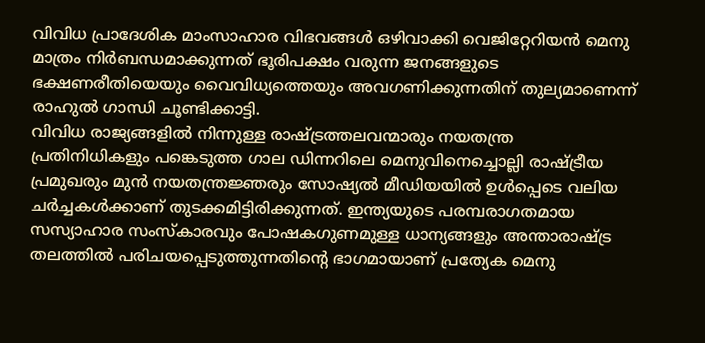വിവിധ പ്രാദേശിക മാംസാഹാര വിഭവങ്ങൾ ഒഴിവാക്കി വെജിറ്റേറിയൻ മെനു മാത്രം നിർബന്ധമാക്കുന്നത് ഭൂരിപക്ഷം വരുന്ന ജനങ്ങളുടെ ഭക്ഷണരീതിയെയും വൈവിധ്യത്തെയും അവഗണിക്കുന്നതിന് തുല്യമാണെന്ന് രാഹുൽ ഗാന്ധി ചൂണ്ടിക്കാട്ടി.
വിവിധ രാജ്യങ്ങളിൽ നിന്നുള്ള രാഷ്ട്രത്തലവന്മാരും നയതന്ത്ര പ്രതിനിധികളും പങ്കെടുത്ത ഗാല ഡിന്നറിലെ മെനുവിനെച്ചൊല്ലി രാഷ്ട്രീയ പ്രമുഖരും മുൻ നയതന്ത്രജ്ഞരും സോഷ്യൽ മീഡിയയിൽ ഉൾപ്പെടെ വലിയ ചർച്ചകൾക്കാണ് തുടക്കമിട്ടിരിക്കുന്നത്. ഇന്ത്യയുടെ പരമ്പരാഗതമായ സസ്യാഹാര സംസ്കാരവും പോഷകഗുണമുള്ള ധാന്യങ്ങളും അന്താരാഷ്ട്ര തലത്തിൽ പരിചയപ്പെടുത്തുന്നതിന്റെ ഭാഗമായാണ് പ്രത്യേക മെനു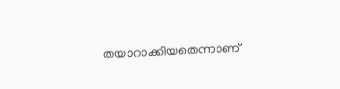തയാറാക്കിയതെന്നാണ്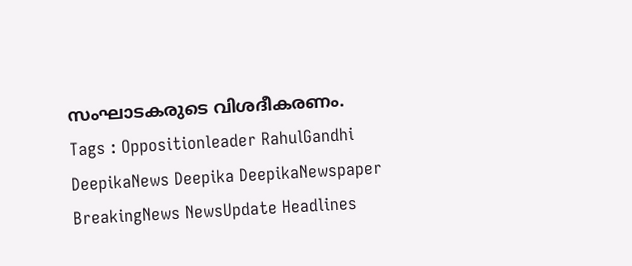സംഘാടകരുടെ വിശദീകരണം.
Tags : Oppositionleader RahulGandhi DeepikaNews Deepika DeepikaNewspaper BreakingNews NewsUpdate Headlines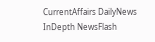CurrentAffairs DailyNews InDepth NewsFlash